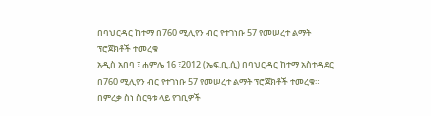በባህርዳር ከተማ በ760 ሚሊየን ብር የተገነቡ 57 የመሠረተ ልማት ፕሮጀክቶች ተመረቁ
አዲስ አበባ ፣ ሐምሌ 16 ፣2012 (ኤፍ.ቢ.ሲ) በባህርዳር ከተማ አስተዳደር በ760 ሚሊየን ብር የተገነቡ 57 የመሠረተ ልማት ፕሮጀክቶች ተመረቁ።
በምረቃ ስነ ስርዓቱ ላይ የገቢዎች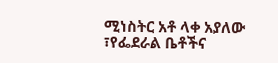ሚነስትር አቶ ላቀ አያለው ፣የፌደራል ቤቶችና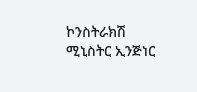ኮንስትራክሽ ሚኒስትር ኢንጅነር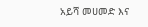አይሻ መሀመድ እና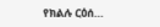የክልሉ ርዕሰ…